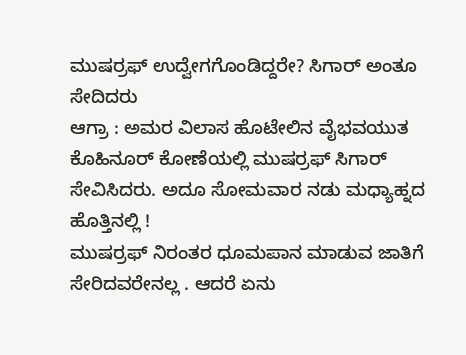ಮುಷರ್ರಫ್ ಉದ್ವೇಗಗೊಂಡಿದ್ದರೇ? ಸಿಗಾರ್ ಅಂತೂ ಸೇದಿದರು
ಆಗ್ರಾ : ಅಮರ ವಿಲಾಸ ಹೊಟೇಲಿನ ವೈಭವಯುತ ಕೊಹಿನೂರ್ ಕೋಣೆಯಲ್ಲಿ ಮುಷರ್ರಫ್ ಸಿಗಾರ್ ಸೇವಿಸಿದರು. ಅದೂ ಸೋಮವಾರ ನಡು ಮಧ್ಯಾಹ್ನದ ಹೊತ್ತಿನಲ್ಲಿ !
ಮುಷರ್ರಫ್ ನಿರಂತರ ಧೂಮಪಾನ ಮಾಡುವ ಜಾತಿಗೆ ಸೇರಿದವರೇನಲ್ಲ . ಆದರೆ ಏನು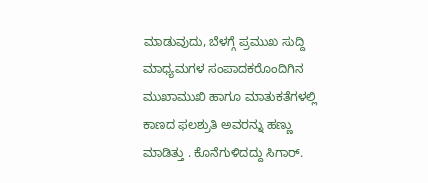ಮಾಡುವುದು, ಬೆಳಗ್ಗೆ ಪ್ರಮುಖ ಸುದ್ದಿ ಮಾಧ್ಯಮಗಳ ಸಂಪಾದಕರೊಂದಿಗಿನ ಮುಖಾಮುಖಿ ಹಾಗೂ ಮಾತುಕತೆಗಳಲ್ಲಿ ಕಾಣದ ಫಲಶ್ರುತಿ ಅವರನ್ನು ಹಣ್ಣು ಮಾಡಿತ್ತು . ಕೊನೆಗುಳಿದದ್ದು ಸಿಗಾರ್.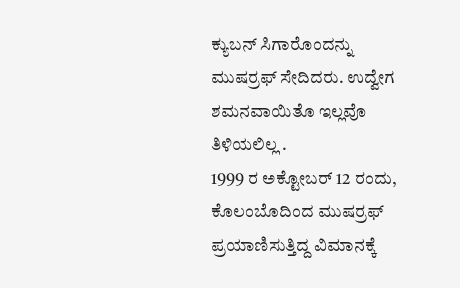ಕ್ಯುಬನ್ ಸಿಗಾರೊಂದನ್ನು ಮುಷರ್ರಫ್ ಸೇದಿದರು. ಉದ್ವೇಗ ಶಮನವಾಯಿತೊ ಇಲ್ಲವೊ ತಿಳಿಯಲಿಲ್ಲ .
1999 ರ ಅಕ್ಟೋಬರ್ 12 ರಂದು, ಕೊಲಂಬೊದಿಂದ ಮುಷರ್ರಫ್ ಪ್ರಯಾಣಿಸುತ್ತಿದ್ದ ವಿಮಾನಕ್ಕೆ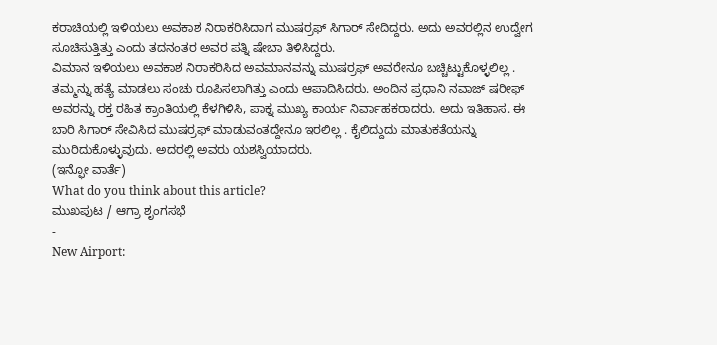ಕರಾಚಿಯಲ್ಲಿ ಇಳಿಯಲು ಅವಕಾಶ ನಿರಾಕರಿಸಿದಾಗ ಮುಷರ್ರಫ್ ಸಿಗಾರ್ ಸೇದಿದ್ದರು. ಅದು ಅವರಲ್ಲಿನ ಉದ್ವೇಗ ಸೂಚಿಸುತ್ತಿತ್ತು ಎಂದು ತದನಂತರ ಅವರ ಪತ್ನಿ ಷೇಬಾ ತಿಳಿಸಿದ್ದರು.
ವಿಮಾನ ಇಳಿಯಲು ಅವಕಾಶ ನಿರಾಕರಿಸಿದ ಅವಮಾನವನ್ನು ಮುಷರ್ರಫ್ ಅವರೇನೂ ಬಚ್ಚಿಟ್ಟುಕೊಳ್ಳಲಿಲ್ಲ . ತಮ್ಮನ್ನು ಹತ್ಯೆ ಮಾಡಲು ಸಂಚು ರೂಪಿಸಲಾಗಿತ್ತು ಎಂದು ಆಪಾದಿಸಿದರು. ಅಂದಿನ ಪ್ರಧಾನಿ ನವಾಜ್ ಷರೀಫ್ ಅವರನ್ನು ರಕ್ತ ರಹಿತ ಕ್ರಾಂತಿಯಲ್ಲಿ ಕೆಳಗಿಳಿಸಿ, ಪಾಕ್ನ ಮುಖ್ಯ ಕಾರ್ಯ ನಿರ್ವಾಹಕರಾದರು. ಅದು ಇತಿಹಾಸ. ಈ ಬಾರಿ ಸಿಗಾರ್ ಸೇವಿಸಿದ ಮುಷರ್ರಫ್ ಮಾಡುವಂತದ್ದೇನೂ ಇರಲಿಲ್ಲ . ಕೈಲಿದ್ದುದು ಮಾತುಕತೆಯನ್ನು ಮುರಿದುಕೊಳ್ಳುವುದು. ಅದರಲ್ಲಿ ಅವರು ಯಶಸ್ವಿಯಾದರು.
(ಇನ್ಫೋ ವಾರ್ತೆ)
What do you think about this article?
ಮುಖಪುಟ / ಆಗ್ರಾ ಶೃಂಗಸಭೆ
-
New Airport: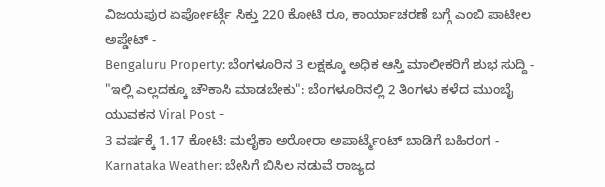ವಿಜಯಪುರ ಏರ್ಪೋರ್ಟ್ಗೆ ಸಿಕ್ತು 220 ಕೋಟಿ ರೂ, ಕಾರ್ಯಾಚರಣೆ ಬಗ್ಗೆ ಎಂಬಿ ಪಾಟೀಲ ಅಪ್ಡೇಟ್ -
Bengaluru Property: ಬೆಂಗಳೂರಿನ 3 ಲಕ್ಷಕ್ಕೂ ಅಧಿಕ ಆಸ್ತಿ ಮಾಲೀಕರಿಗೆ ಶುಭ ಸುದ್ದಿ -
"ಇಲ್ಲಿ ಎಲ್ಲದಕ್ಕೂ ಚೌಕಾಸಿ ಮಾಡಬೇಕು": ಬೆಂಗಳೂರಿನಲ್ಲಿ 2 ತಿಂಗಳು ಕಳೆದ ಮುಂಬೈ ಯುವಕನ Viral Post -
3 ವರ್ಷಕ್ಕೆ 1.17 ಕೋಟಿ: ಮಲೈಕಾ ಅರೋರಾ ಅಪಾರ್ಟ್ಮೆಂಟ್ ಬಾಡಿಗೆ ಬಹಿರಂಗ -
Karnataka Weather: ಬೇಸಿಗೆ ಬಿಸಿಲ ನಡುವೆ ರಾಜ್ಯದ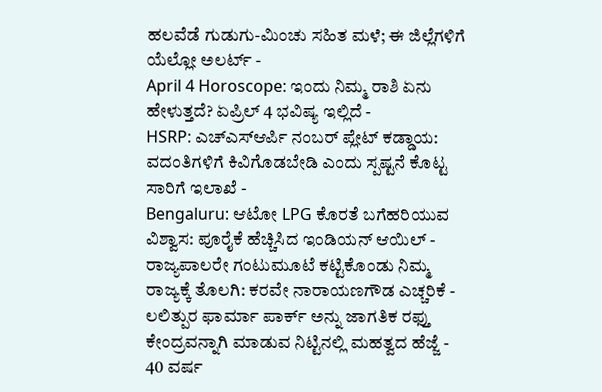ಹಲವೆಡೆ ಗುಡುಗು-ಮಿಂಚು ಸಹಿತ ಮಳೆ; ಈ ಜಿಲ್ಲೆಗಳಿಗೆ ಯೆಲ್ಲೋ ಅಲರ್ಟ್ -
April 4 Horoscope: ಇಂದು ನಿಮ್ಮ ರಾಶಿ ಏನು ಹೇಳುತ್ತದೆ? ಏಪ್ರಿಲ್ 4 ಭವಿಷ್ಯ ಇಲ್ಲಿದೆ -
HSRP: ಎಚ್ಎಸ್ಆರ್ಪಿ ನಂಬರ್ ಪ್ಲೇಟ್ ಕಡ್ಡಾಯ: ವದಂತಿಗಳಿಗೆ ಕಿವಿಗೊಡಬೇಡಿ ಎಂದು ಸ್ಪಷ್ಟನೆ ಕೊಟ್ಟ ಸಾರಿಗೆ ಇಲಾಖೆ -
Bengaluru: ಆಟೋ LPG ಕೊರತೆ ಬಗೆಹರಿಯುವ ವಿಶ್ವಾಸ: ಪೂರೈಕೆ ಹೆಚ್ಚಿಸಿದ ಇಂಡಿಯನ್ ಆಯಿಲ್ -
ರಾಜ್ಯಪಾಲರೇ ಗಂಟುಮೂಟೆ ಕಟ್ಟಿಕೊಂಡು ನಿಮ್ಮ ರಾಜ್ಯಕ್ಕೆ ತೊಲಗಿ: ಕರವೇ ನಾರಾಯಣಗೌಡ ಎಚ್ಚರಿಕೆ -
ಲಲಿತ್ಪುರ ಫಾರ್ಮಾ ಪಾರ್ಕ್ ಅನ್ನು ಜಾಗತಿಕ ರಫ್ತು ಕೇಂದ್ರವನ್ನಾಗಿ ಮಾಡುವ ನಿಟ್ಟಿನಲ್ಲಿ ಮಹತ್ವದ ಹೆಜ್ಜೆ -
40 ವರ್ಷ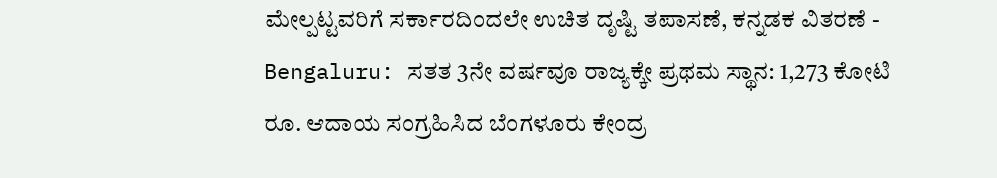ಮೇಲ್ಪಟ್ಟವರಿಗೆ ಸರ್ಕಾರದಿಂದಲೇ ಉಚಿತ ದೃಷ್ಟಿ ತಪಾಸಣೆ, ಕನ್ನಡಕ ವಿತರಣೆ -
Bengaluru: ಸತತ 3ನೇ ವರ್ಷವೂ ರಾಜ್ಯಕ್ಕೇ ಪ್ರಥಮ ಸ್ಥಾನ: 1,273 ಕೋಟಿ ರೂ. ಆದಾಯ ಸಂಗ್ರಹಿಸಿದ ಬೆಂಗಳೂರು ಕೇಂದ್ರ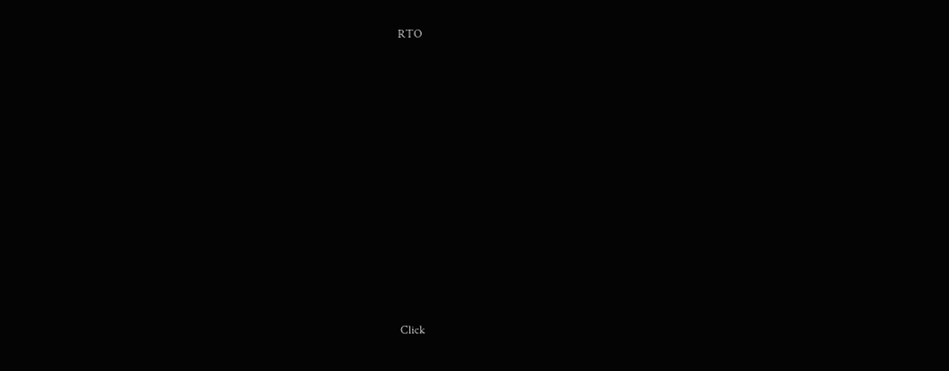RTO












Click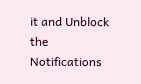it and Unblock the Notifications